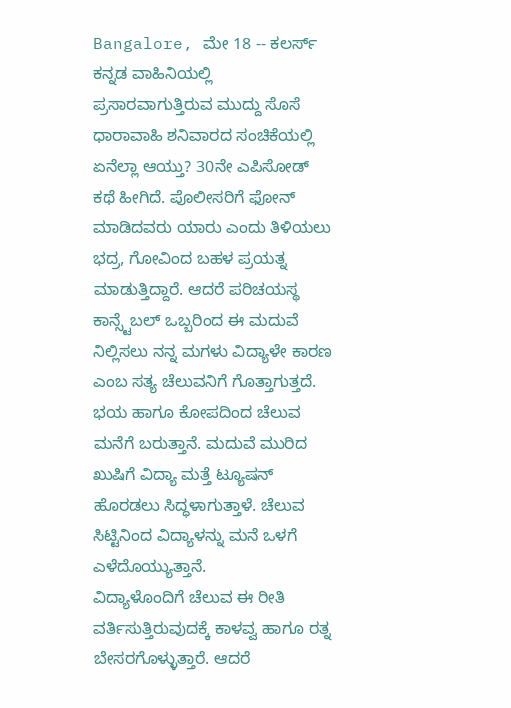Bangalore, ಮೇ 18 -- ಕಲರ್ಸ್ ಕನ್ನಡ ವಾಹಿನಿಯಲ್ಲಿ ಪ್ರಸಾರವಾಗುತ್ತಿರುವ ಮುದ್ದು ಸೊಸೆ ಧಾರಾವಾಹಿ ಶನಿವಾರದ ಸಂಚಿಕೆಯಲ್ಲಿ ಏನೆಲ್ಲಾ ಆಯ್ತು? 30ನೇ ಎಪಿಸೋಡ್ ಕಥೆ ಹೀಗಿದೆ. ಪೊಲೀಸರಿಗೆ ಫೋನ್ ಮಾಡಿದವರು ಯಾರು ಎಂದು ತಿಳಿಯಲು ಭದ್ರ, ಗೋವಿಂದ ಬಹಳ ಪ್ರಯತ್ನ ಮಾಡುತ್ತಿದ್ದಾರೆ. ಆದರೆ ಪರಿಚಯಸ್ಥ ಕಾನ್ಸ್ಟೆಬಲ್ ಒಬ್ಬರಿಂದ ಈ ಮದುವೆ ನಿಲ್ಲಿಸಲು ನನ್ನ ಮಗಳು ವಿದ್ಯಾಳೇ ಕಾರಣ ಎಂಬ ಸತ್ಯ ಚೆಲುವನಿಗೆ ಗೊತ್ತಾಗುತ್ತದೆ. ಭಯ ಹಾಗೂ ಕೋಪದಿಂದ ಚೆಲುವ ಮನೆಗೆ ಬರುತ್ತಾನೆ. ಮದುವೆ ಮುರಿದ ಖುಷಿಗೆ ವಿದ್ಯಾ ಮತ್ತೆ ಟ್ಯೂಷನ್ ಹೊರಡಲು ಸಿದ್ಧಳಾಗುತ್ತಾಳೆ. ಚೆಲುವ ಸಿಟ್ಟಿನಿಂದ ವಿದ್ಯಾಳನ್ನು ಮನೆ ಒಳಗೆ ಎಳೆದೊಯ್ಯುತ್ತಾನೆ.
ವಿದ್ಯಾಳೊಂದಿಗೆ ಚೆಲುವ ಈ ರೀತಿ ವರ್ತಿಸುತ್ತಿರುವುದಕ್ಕೆ ಕಾಳವ್ವ ಹಾಗೂ ರತ್ನ ಬೇಸರಗೊಳ್ಳುತ್ತಾರೆ. ಆದರೆ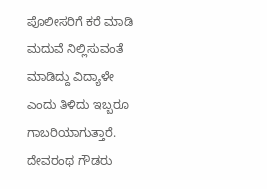ಪೊಲೀಸರಿಗೆ ಕರೆ ಮಾಡಿ ಮದುವೆ ನಿಲ್ಲಿಸುವಂತೆ ಮಾಡಿದ್ದು ವಿದ್ಯಾಳೇ ಎಂದು ತಿಳಿದು ಇಬ್ಬರೂ ಗಾಬರಿಯಾಗುತ್ತಾರೆ. ದೇವರಂಥ ಗೌಡರು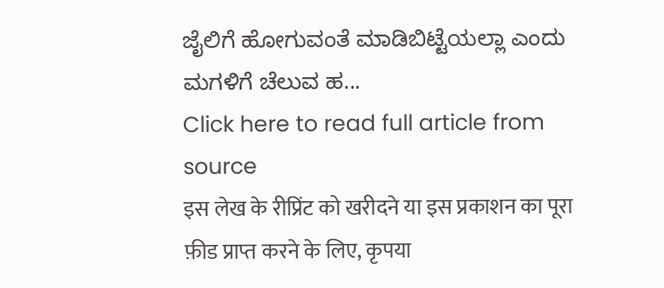ಜೈಲಿಗೆ ಹೋಗುವಂತೆ ಮಾಡಿಬಿಟ್ಟೆಯಲ್ಲಾ ಎಂದು ಮಗಳಿಗೆ ಚೆಲುವ ಹ...
Click here to read full article from source
इस लेख के रीप्रिंट को खरीदने या इस प्रकाशन का पूरा फ़ीड प्राप्त करने के लिए, कृपया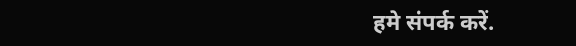हमे संपर्क करें.